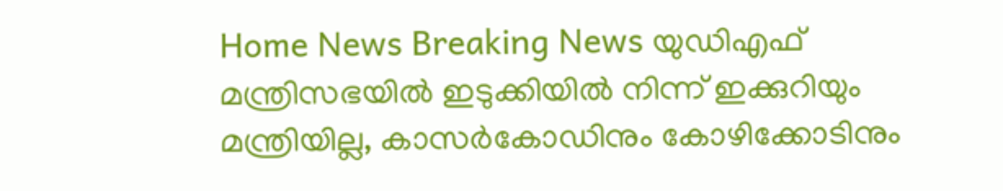Home News Breaking News യുഡിഎഫ് മന്ത്രിസഭയിൽ ഇടുക്കിയിൽ നിന്ന് ഇക്കുറിയും മന്ത്രിയില്ല, കാസര്‍കോഡിനും കോഴിക്കോടിനും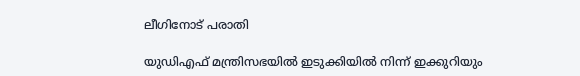ലീഗിനോട് പരാതി

യുഡിഎഫ് മന്ത്രിസഭയിൽ ഇടുക്കിയിൽ നിന്ന് ഇക്കുറിയും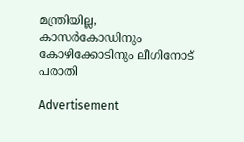മന്ത്രിയില്ല, കാസര്‍കോഡിനും കോഴിക്കോടിനും ലീഗിനോട് പരാതി

Advertisement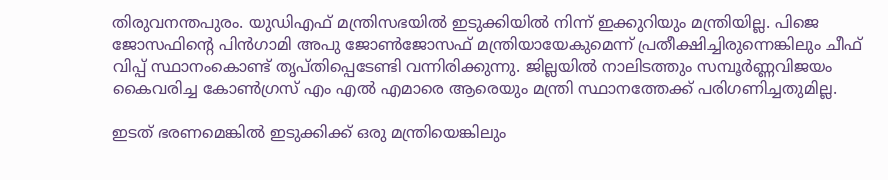തിരുവനന്തപുരം. യുഡിഎഫ് മന്ത്രിസഭയിൽ ഇടുക്കിയിൽ നിന്ന് ഇക്കുറിയും മന്ത്രിയില്ല. പിജെ ജോസഫിന്റെ പിൻഗാമി അപു ജോൺജോസഫ് മന്ത്രിയായേകുമെന്ന് പ്രതീക്ഷിച്ചിരുന്നെങ്കിലും ചീഫ് വിപ്പ് സ്ഥാനംകൊണ്ട് തൃപ്തിപ്പെടേണ്ടി വന്നിരിക്കുന്നു. ജില്ലയിൽ നാലിടത്തും സമ്പൂർണ്ണവിജയം കൈവരിച്ച കോൺഗ്രസ് എം എൽ എമാരെ ആരെയും മന്ത്രി സ്ഥാനത്തേക്ക് പരിഗണിച്ചതുമില്ല.

ഇടത് ഭരണമെങ്കിൽ ഇടുക്കിക്ക് ഒരു മന്ത്രിയെങ്കിലും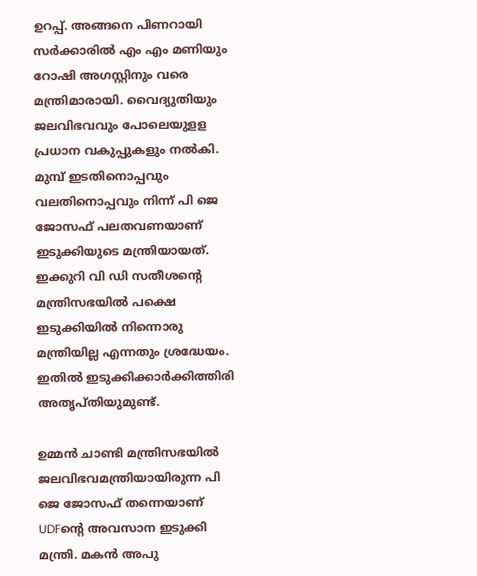ഉറപ്പ്. അങ്ങനെ പിണറായി സർക്കാരിൽ എം എം മണിയും റോഷി അഗസ്റ്റിനും വരെ മന്ത്രിമാരായി. വൈദ്യുതിയും ജലവിഭവവും പോലെയുളള പ്രധാന വകുപ്പുകളും നൽകി. മുമ്പ് ഇടതിനൊപ്പവും വലതിനൊപ്പവും നിന്ന് പി ജെ ജോസഫ് പലതവണയാണ് ഇടുക്കിയുടെ മന്ത്രിയായത്. ഇക്കുറി വി ഡി സതീശന്റെ മന്ത്രിസഭയിൽ പക്ഷെ ഇടുക്കിയിൽ നിന്നൊരു മന്ത്രിയില്ല എന്നതും ശ്രദ്ധേയം. ഇതിൽ ഇടുക്കിക്കാർക്കിത്തിരി അതൃപ്തിയുമുണ്ട്.

ഉമ്മൻ ചാണ്ടി മന്ത്രിസഭയിൽ ജലവിഭവമന്ത്രിയായിരുന്ന പി ജെ ജോസഫ് തന്നെയാണ് UDFന്റെ അവസാന ഇടുക്കി മന്ത്രി. മകൻ അപു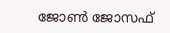ജോൺ ജോസഫ്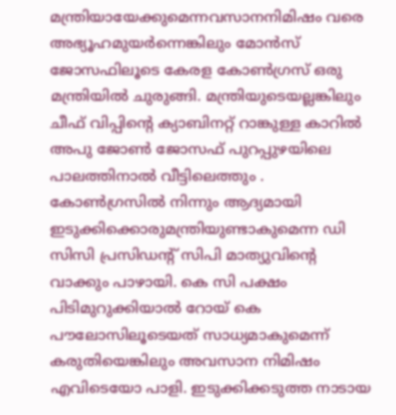മന്ത്രിയായേക്കുമെന്നവസാനനിമിഷം വരെ അഭ്യൂഹമുയർന്നെങ്കിലും മോൻസ് ജോസഫിലൂടെ കേരള കോൺഗ്രസ് ഒരു മന്ത്രിയിൽ ചുരുങ്ങി. മന്ത്രിയുടെയല്ലങ്കിലും ചീഫ് വിപ്പിന്റെ ക്യാബിനറ്റ് റാങ്കുള്ള കാറിൽ അപു ജോൺ ജോസഫ് പുറപ്പുഴയിലെ പാലത്തിനാൽ വീട്ടിലെത്തും . കോൺഗ്രസിൽ നിന്നും ആദ്യമായി ഇടുക്കിക്കൊരുമന്ത്രിയുണ്ടാകുമെന്ന ഡി സിസി പ്രസിഡന്റ് സിപി മാത്യുവിന്റെ വാക്കും പാഴായി. കെ സി പക്ഷം പിടിമുറുക്കിയാൽ റോയ് കെ പൗലോസിലൂടെയത് സാധ്യമാകുമെന്ന് കരുതിയെങ്കിലും അവസാന നിമിഷം എവിടെയോ പാളി. ഇടുക്കിക്കടുത്ത നാടായ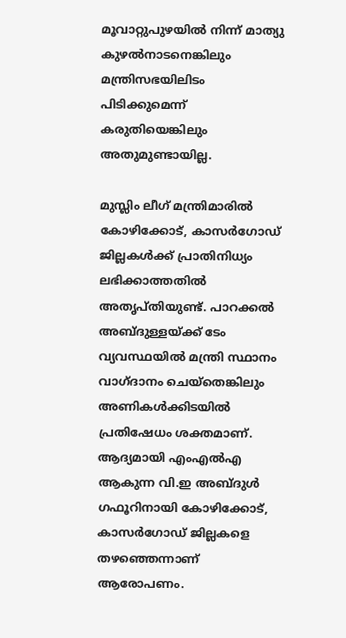മൂവാറ്റുപുഴയിൽ നിന്ന് മാത്യു കുഴൽനാടനെങ്കിലും മന്ത്രിസഭയിലിടം പിടിക്കുമെന്ന് കരുതിയെങ്കിലും അതുമുണ്ടായില്ല.

മുസ്ലിം ലീഗ് മന്ത്രിമാരിൽ കോഴിക്കോട്, കാസർ‍ഗോഡ് ജില്ലകൾക്ക് പ്രാതിനിധ്യം ലഭിക്കാത്തതിൽ അതൃപ്തിയുണ്ട്. പാറക്കൽ അബ്ദുള്ളയ്ക്ക് ടേം വ്യവസ്ഥയിൽ മന്ത്രി സ്ഥാനം വാഗ്ദാനം ചെയ്തെങ്കിലും അണികൾക്കിടയിൽ പ്രതിഷേധം ശക്തമാണ്. ആദ്യമായി എംഎൽഎ ആകുന്ന വി.ഇ അബ്ദുൾ ഗഫൂറിനായി കോഴിക്കോട്, കാസർഗോഡ് ജില്ലകളെ തഴഞ്ഞെന്നാണ് ആരോപണം.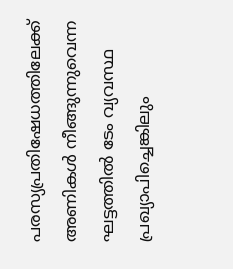പരസ്യപ്രതിഷേധത്തിലേക്ക് അണികൾ നീങ്ങുന്നുവെന്ന ഘട്ടത്തിൽ ടേം വ്യവസ്ഥ പ്രഖ്യാപിച്ചെങ്കിലും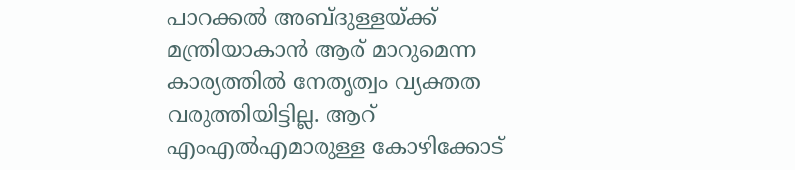പാറക്കൽ അബ്ദുള്ളയ്ക്ക് മന്ത്രിയാകാൻ ആര് മാറുമെന്ന കാര്യത്തിൽ നേതൃത്വം വ്യക്തത വരുത്തിയിട്ടില്ല. ആറ് എംഎൽഎമാരുള്ള കോഴിക്കോട്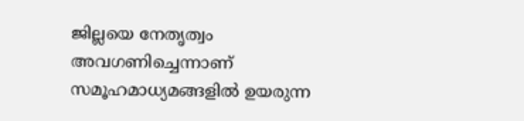ജില്ലയെ നേതൃത്വം അവഗണിച്ചെന്നാണ് സമൂഹമാധ്യമങ്ങളിൽ ഉയരുന്ന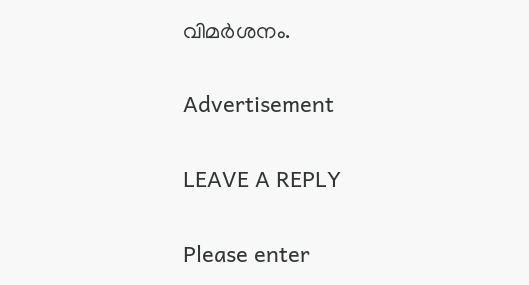വിമർശനം.

Advertisement

LEAVE A REPLY

Please enter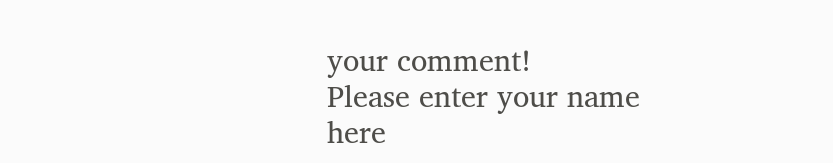your comment!
Please enter your name here